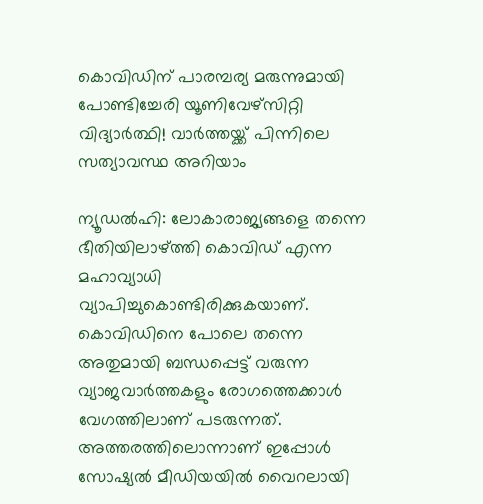കൊവിഡിന് പാരമ്പര്യ മരുന്നുമായി പോണ്ടിച്ചേരി യൂണിവേഴ്‌സിറ്റി വിദ്യാര്‍ത്ഥി! വാര്‍ത്തയ്ക്ക് പിന്നിലെ സത്യാവസ്ഥ അറിയാം

ന്യൂഡല്‍ഹി: ലോകാരാജ്യങ്ങളെ തന്നെ ഭീതിയിലാഴ്ത്തി കൊവിഡ് എന്ന മഹാവ്യാധി വ്യാപിച്ചുകൊണ്ടിരിക്കുകയാണ്. കൊവിഡിനെ പോലെ തന്നെ അതുമായി ബന്ധപ്പെട്ട് വരുന്ന വ്യാജവാര്‍ത്തകളും രോഗത്തെക്കാള്‍ വേഗത്തിലാണ് പടരുന്നത്. അത്തരത്തിലൊന്നാണ് ഇപ്പോള്‍ സോഷ്യല്‍ മീഡിയയില്‍ വൈറലായി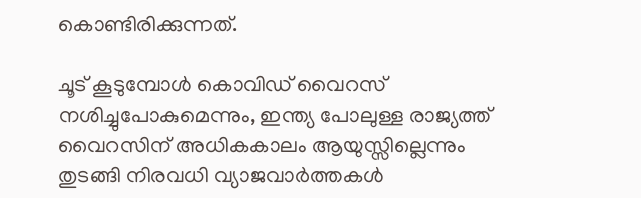കൊണ്ടിരിക്കുന്നത്.

ചൂട് കൂടുമ്പോള്‍ കൊവിഡ് വൈറസ് നശിച്ചുപോകുമെന്നും, ഇന്ത്യ പോലുള്ള രാജ്യത്ത് വൈറസിന് അധികകാലം ആയുസ്സില്ലെന്നും തുടങ്ങി നിരവധി വ്യാജവാര്‍ത്തകള്‍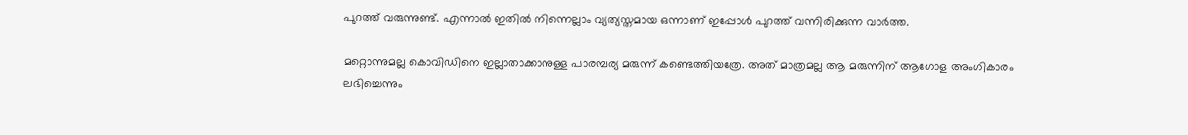പുറത്ത് വരുന്നുണ്ട്. എന്നാല്‍ ഇതില്‍ നിന്നെല്ലാം വ്യത്യസ്തമായ ഒന്നാണ് ഇപ്പോള്‍ പുറത്ത് വന്നിരിക്കുന്ന വാര്‍ത്ത.

മറ്റൊന്നുമല്ല കൊവിഡിനെ ഇല്ലാതാക്കാനുള്ള പാരമ്പര്യ മരുന്ന് കണ്ടെത്തിയത്രേ. അത് മാത്രമല്ല ആ മരുന്നിന് ആഗോള അംഗികാരം ലഭിച്ചെന്നും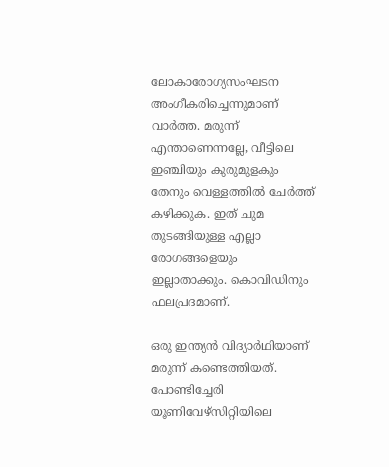ലോകാരോഗ്യസംഘടന അംഗീകരിച്ചെന്നുമാണ് വാര്‍ത്ത. മരുന്ന് എന്താണെന്നല്ലേ, വീട്ടിലെ ഇഞ്ചിയും കുരുമുളകും തേനും വെള്ളത്തില്‍ ചേര്‍ത്ത് കഴിക്കുക. ഇത് ചുമ തുടങ്ങിയുള്ള എല്ലാ രോഗങ്ങളെയും ഇല്ലാതാക്കും. കൊവിഡിനും ഫലപ്രദമാണ്.

ഒരു ഇന്ത്യന്‍ വിദ്യാര്‍ഥിയാണ് മരുന്ന് കണ്ടെത്തിയത്. പോണ്ടിച്ചേരി യൂണിവേഴ്സിറ്റിയിലെ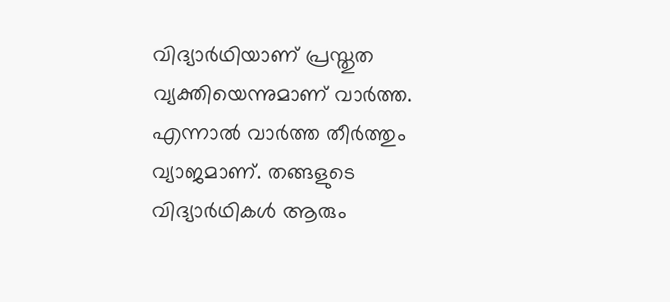വിദ്യാര്‍ഥിയാണ് പ്രസ്തുത വ്യക്തിയെന്നുമാണ് വാര്‍ത്ത. എന്നാല്‍ വാര്‍ത്ത തീര്‍ത്തും വ്യാജമാണ്. തങ്ങളുടെ വിദ്യാര്‍ഥികള്‍ ആരും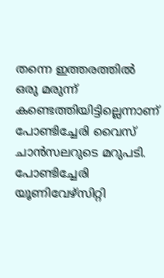തന്നെ ഇത്തരത്തില്‍ ഒരു മരുന്ന് കണ്ടെത്തിയിട്ടില്ലെന്നാണ് പോണ്ടിച്ചേരി വൈസ് ചാന്‍സലറുടെ മറുപടി. പോണ്ടിച്ചേരി യൂണിവേഴ്സിറ്റി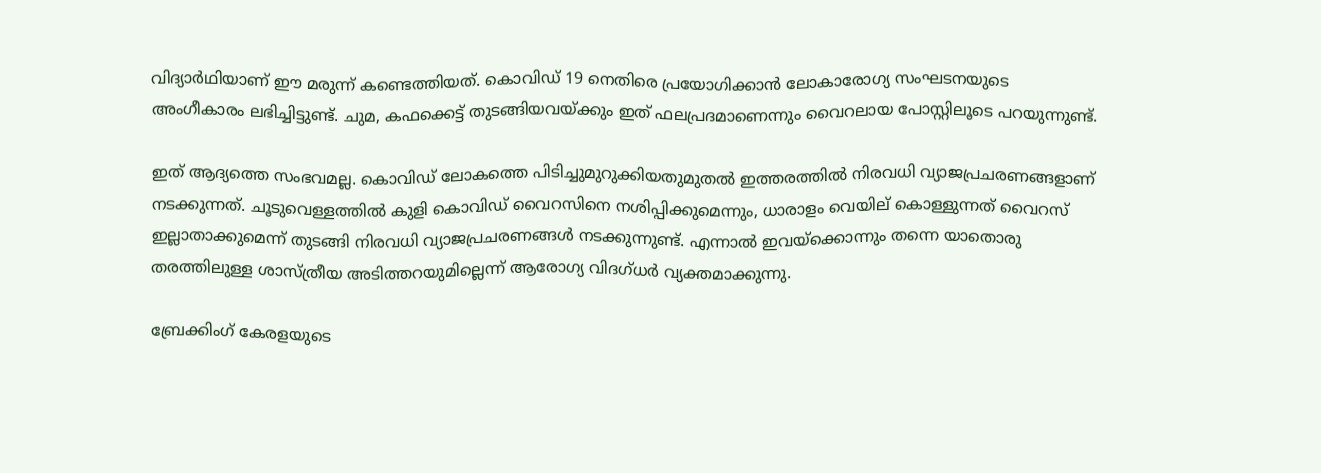വിദ്യാര്‍ഥിയാണ് ഈ മരുന്ന് കണ്ടെത്തിയത്. കൊവിഡ് 19 നെതിരെ പ്രയോഗിക്കാന്‍ ലോകാരോഗ്യ സംഘടനയുടെ അംഗീകാരം ലഭിച്ചിട്ടുണ്ട്. ചുമ, കഫക്കെട്ട് തുടങ്ങിയവയ്ക്കും ഇത് ഫലപ്രദമാണെന്നും വൈറലായ പോസ്റ്റിലൂടെ പറയുന്നുണ്ട്.

ഇത് ആദ്യത്തെ സംഭവമല്ല. കൊവിഡ് ലോകത്തെ പിടിച്ചുമുറുക്കിയതുമുതല്‍ ഇത്തരത്തില്‍ നിരവധി വ്യാജപ്രചരണങ്ങളാണ് നടക്കുന്നത്. ചൂടുവെള്ളത്തില്‍ കുളി കൊവിഡ് വൈറസിനെ നശിപ്പിക്കുമെന്നും, ധാരാളം വെയില് കൊള്ളുന്നത് വൈറസ് ഇല്ലാതാക്കുമെന്ന് തുടങ്ങി നിരവധി വ്യാജപ്രചരണങ്ങള്‍ നടക്കുന്നുണ്ട്. എന്നാല്‍ ഇവയ്ക്കൊന്നും തന്നെ യാതൊരു തരത്തിലുള്ള ശാസ്ത്രീയ അടിത്തറയുമില്ലെന്ന് ആരോഗ്യ വിദഗ്ധര്‍ വ്യക്തമാക്കുന്നു.

ബ്രേക്കിംഗ് കേരളയുടെ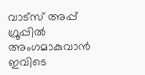വാട്സ് അപ്പ് ഗ്രൂപ്പിൽ അംഗമാകുവാൻ ഇവിടെ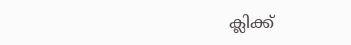ക്ലിക്ക്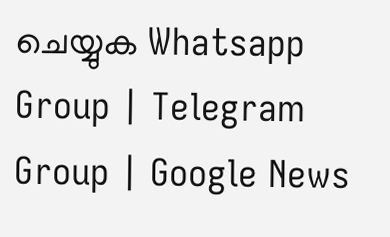ചെയ്യുക Whatsapp Group | Telegram Group | Google News